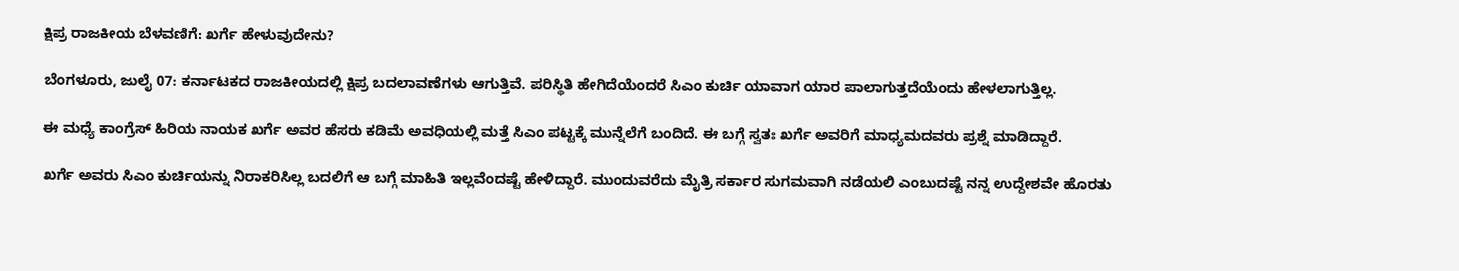ಕ್ಷಿಪ್ರ ರಾಜಕೀಯ ಬೆಳವಣಿಗೆ: ಖರ್ಗೆ ಹೇಳುವುದೇನು?

ಬೆಂಗಳೂರು, ಜುಲೈ 07: ಕರ್ನಾಟಕದ ರಾಜಕೀಯದಲ್ಲಿ ಕ್ಷಿಪ್ರ ಬದಲಾವಣೆಗಳು ಆಗುತ್ತಿವೆ. ಪರಿಸ್ಥಿತಿ ಹೇಗಿದೆಯೆಂದರೆ ಸಿಎಂ ಕುರ್ಚಿ ಯಾವಾಗ ಯಾರ ಪಾಲಾಗುತ್ತದೆಯೆಂದು ಹೇಳಲಾಗುತ್ತಿಲ್ಲ.

ಈ ಮಧ್ಯೆ ಕಾಂಗ್ರೆಸ್ ಹಿರಿಯ ನಾಯಕ ಖರ್ಗೆ ಅವರ ಹೆಸರು ಕಡಿಮೆ ಅವಧಿಯಲ್ಲಿ ಮತ್ತೆ ಸಿಎಂ ಪಟ್ಟಕ್ಕೆ ಮುನ್ನೆಲೆಗೆ ಬಂದಿದೆ. ಈ ಬಗ್ಗೆ ಸ್ವತಃ ಖರ್ಗೆ ಅವರಿಗೆ ಮಾಧ್ಯಮದವರು ಪ್ರಶ್ನೆ ಮಾಡಿದ್ದಾರೆ.

ಖರ್ಗೆ ಅವರು ಸಿಎಂ ಕುರ್ಚಿಯನ್ನು ನಿರಾಕರಿಸಿಲ್ಲ ಬದಲಿಗೆ ಆ ಬಗ್ಗೆ ಮಾಹಿತಿ ಇಲ್ಲವೆಂದಷ್ಟೆ ಹೇಳಿದ್ದಾರೆ. ಮುಂದುವರೆದು ಮೈತ್ರಿ ಸರ್ಕಾರ ಸುಗಮವಾಗಿ ನಡೆಯಲಿ ಎಂಬುದಷ್ಟೆ ನನ್ನ ಉದ್ದೇಶವೇ ಹೊರತು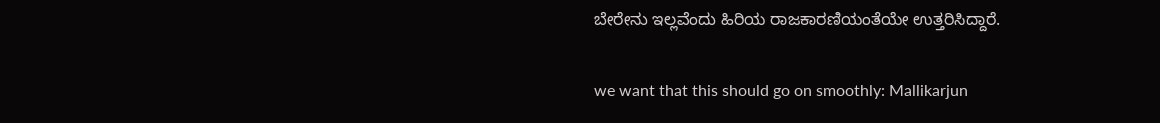ಬೇರೇನು ಇಲ್ಲವೆಂದು ಹಿರಿಯ ರಾಜಕಾರಣಿಯಂತೆಯೇ ಉತ್ತರಿಸಿದ್ದಾರೆ.

we want that this should go on smoothly: Mallikarjun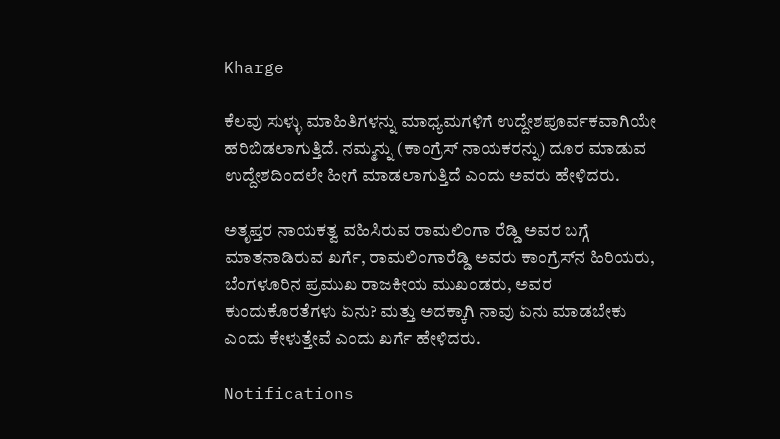Kharge

ಕೆಲವು ಸುಳ್ಳು ಮಾಹಿತಿಗಳನ್ನು ಮಾಧ್ಯಮಗಳಿಗೆ ಉದ್ದೇಶಪೂರ್ವಕವಾಗಿಯೇ ಹರಿಬಿಡಲಾಗುತ್ತಿದೆ. ನಮ್ಮನ್ನು (ಕಾಂಗ್ರೆಸ್‌ ನಾಯಕರನ್ನು) ದೂರ ಮಾಡುವ ಉದ್ದೇಶದಿಂದಲೇ ಹೀಗೆ ಮಾಡಲಾಗುತ್ತಿದೆ ಎಂದು ಅವರು ಹೇಳಿದರು.

ಅತೃಪ್ತರ ನಾಯಕತ್ವ ವಹಿಸಿರುವ ರಾಮಲಿಂಗಾ ರೆಡ್ಡಿ ಅವರ ಬಗ್ಗೆ ಮಾತನಾಡಿರುವ ಖರ್ಗೆ, ರಾಮಲಿಂಗಾರೆಡ್ಡಿ ಅವರು ಕಾಂಗ್ರೆಸ್‌ನ ಹಿರಿಯರು, ಬೆಂಗಳೂರಿನ ಪ್ರಮುಖ ರಾಜಕೀಯ ಮುಖಂಡರು, ಅವರ ಕುಂದುಕೊರತೆಗಳು ಏನು? ಮತ್ತು ಅದಕ್ಕಾಗಿ ನಾವು ಏನು ಮಾಡಬೇಕು ಎಂದು ಕೇಳುತ್ತೇವೆ ಎಂದು ಖರ್ಗೆ ಹೇಳಿದರು.

Notifications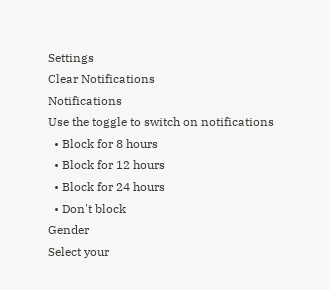Settings
Clear Notifications
Notifications
Use the toggle to switch on notifications
  • Block for 8 hours
  • Block for 12 hours
  • Block for 24 hours
  • Don't block
Gender
Select your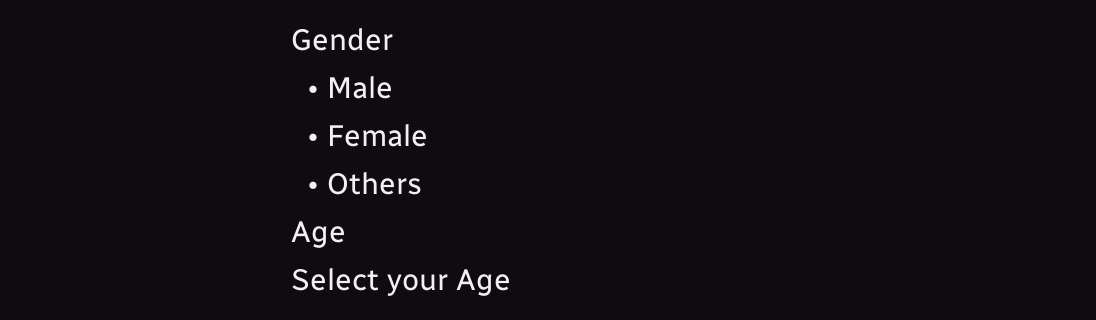Gender
  • Male
  • Female
  • Others
Age
Select your Age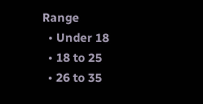Range
  • Under 18
  • 18 to 25
  • 26 to 35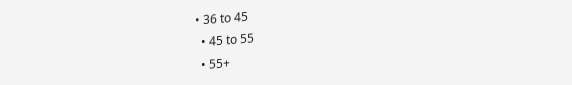• 36 to 45
  • 45 to 55
  • 55+